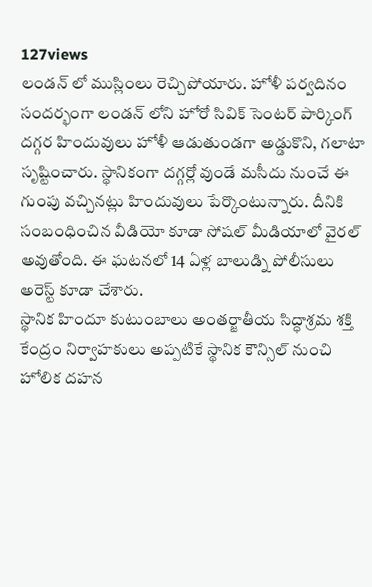127views
లండన్ లో ముస్లింలు రెచ్చిపోయారు. హోళీ పర్వదినం సందర్భంగా లండన్ లోని హోరో సివిక్ సెంటర్ పార్కింగ్ దగ్గర హిందువులు హోళీ ఆడుతుండగా అడ్డుకొని, గలాటా సృష్టించారు. స్థానికంగా దగ్గర్లో వుండే మసీదు నుంచే ఈ గుంపు వచ్చినట్లు హిందువులు పేర్కొంటున్నారు. దీనికి సంబంధించిన వీడియో కూడా సోషల్ మీడియాలో వైరల్ అవుతోంది. ఈ ఘటనలో 14 ఏళ్ల బాలుడ్ని పోలీసులు అరెస్ట్ కూడా చేశారు.
స్థానిక హిందూ కుటుంబాలు అంతర్జాతీయ సిద్ధాశ్రమ శక్తి కేంద్రం నిర్వాహకులు అప్పటికే స్థానిక కౌన్సిల్ నుంచి హోలిక దహన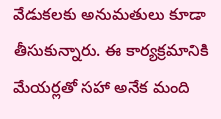వేడుకలకు అనుమతులు కూడా తీసుకున్నారు. ఈ కార్యక్రమానికి మేయర్లతో సహా అనేక మంది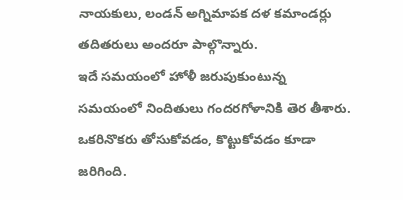నాయకులు, లండన్ అగ్నిమాపక దళ కమాండర్లు తదితరులు అందరూ పాల్గొన్నారు.
ఇదే సమయంలో హోళీ జరుపుకుంటున్న సమయంలో నిందితులు గందరగోళానికి తెర తీశారు. ఒకరినొకరు తోసుకోవడం, కొట్టుకోవడం కూడా జరిగింది.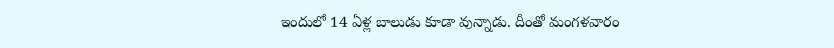ఇందులో 14 ఏళ్ల బాలుడు కూడా వున్నాడు. దీంతో మంగళవారం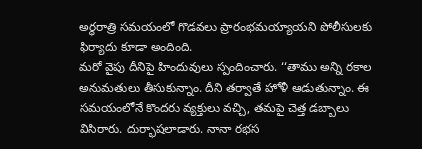అర్ధరాత్రి సమయంలో గొడవలు ప్రారంభమయ్యాయని పోలీసులకు ఫిర్యాదు కూడా అందింది.
మరో వైపు దీనిపై హిందువులు స్పందించారు. ‘‘తాము అన్ని రకాల అనుమతులు తీసుకున్నాం. దీని తర్వాతే హోళీ ఆడుతున్నాం. ఈ సమయంలోనే కొందరు వ్యక్తులు వచ్చి, తమపై చెత్త డబ్బాలు విసిరారు. దుర్భాషలాడారు. నానా రభస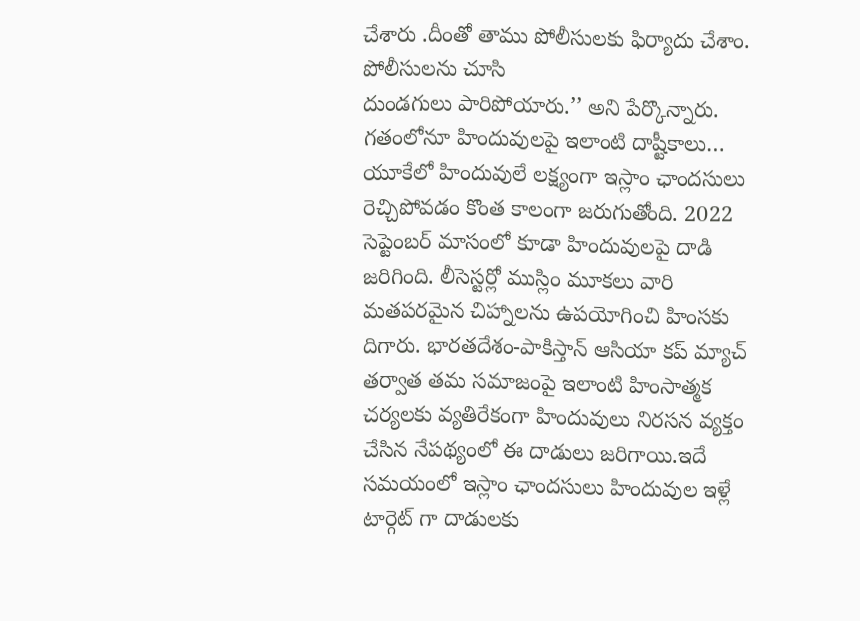చేశారు .దీంతో తాము పోలీసులకు ఫిర్యాదు చేశాం. పోలీసులను చూసి
దుండగులు పారిపోయారు.’’ అని పేర్కొన్నారు.
గతంలోనూ హిందువులపై ఇలాంటి దాష్టీకాలు…
యూకేలో హిందువులే లక్ష్యంగా ఇస్లాం ఛాందసులు రెచ్చిపోవడం కొంత కాలంగా జరుగుతోంది. 2022 సెప్టెంబర్ మాసంలో కూడా హిందువులపై దాడి జరిగింది. లీసెస్టర్లో ముస్లిం మూకలు వారి మతపరమైన చిహ్నాలను ఉపయోగించి హింసకు దిగారు. భారతదేశం-పాకిస్తాన్ ఆసియా కప్ మ్యాచ్ తర్వాత తమ సమాజంపై ఇలాంటి హింసాత్మక చర్యలకు వ్యతిరేకంగా హిందువులు నిరసన వ్యక్తం చేసిన నేపథ్యంలో ఈ దాడులు జరిగాయి.ఇదే సమయంలో ఇస్లాం ఛాందసులు హిందువుల ఇళ్లే టార్గెట్ గా దాడులకు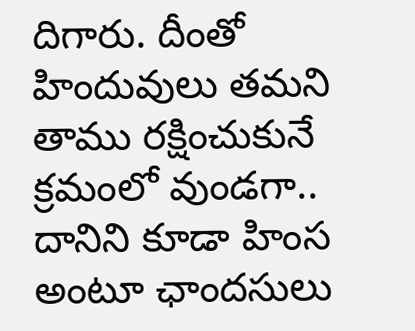దిగారు. దీంతో హిందువులు తమని తాము రక్షించుకునే క్రమంలో వుండగా.. దానిని కూడా హింస అంటూ ఛాందసులు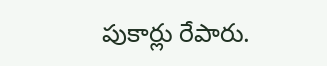పుకార్లు రేపారు.